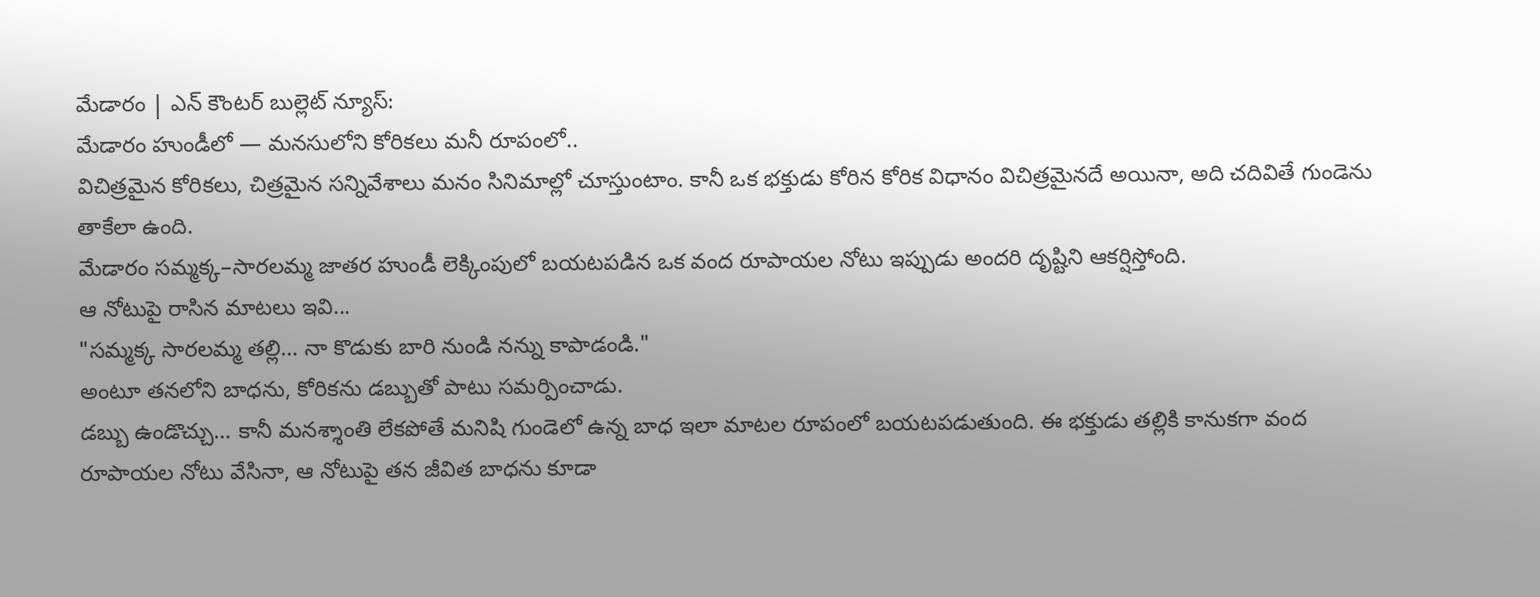మేడారం | ఎన్ కౌంటర్ బుల్లెట్ న్యూస్:
మేడారం హుండీలో — మనసులోని కోరికలు మనీ రూపంలో..
విచిత్రమైన కోరికలు, చిత్రమైన సన్నివేశాలు మనం సినిమాల్లో చూస్తుంటాం. కానీ ఒక భక్తుడు కోరిన కోరిక విధానం విచిత్రమైనదే అయినా, అది చదివితే గుండెను తాకేలా ఉంది.
మేడారం సమ్మక్క–సారలమ్మ జాతర హుండీ లెక్కింపులో బయటపడిన ఒక వంద రూపాయల నోటు ఇప్పుడు అందరి దృష్టిని ఆకర్షిస్తోంది.
ఆ నోటుపై రాసిన మాటలు ఇవి...
"సమ్మక్క సారలమ్మ తల్లి… నా కొడుకు బారి నుండి నన్ను కాపాడండి."
అంటూ తనలోని బాధను, కోరికను డబ్బుతో పాటు సమర్పించాడు.
డబ్బు ఉండొచ్చు… కానీ మనశ్శాంతి లేకపోతే మనిషి గుండెలో ఉన్న బాధ ఇలా మాటల రూపంలో బయటపడుతుంది. ఈ భక్తుడు తల్లికి కానుకగా వంద రూపాయల నోటు వేసినా, ఆ నోటుపై తన జీవిత బాధను కూడా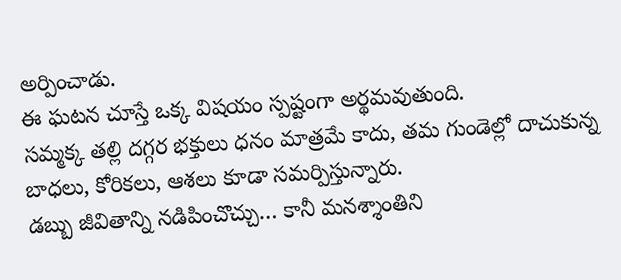అర్పించాడు.
ఈ ఘటన చూస్తే ఒక్క విషయం స్పష్టంగా అర్థమవుతుంది.
సమ్మక్క తల్లి దగ్గర భక్తులు ధనం మాత్రమే కాదు, తమ గుండెల్లో దాచుకున్న బాధలు, కోరికలు, ఆశలు కూడా సమర్పిస్తున్నారు.
డబ్బు జీవితాన్ని నడిపించొచ్చు… కానీ మనశ్శాంతిని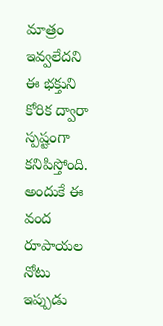మాత్రం ఇవ్వలేదని ఈ భక్తుని కోరిక ద్వారా స్పష్టంగా కనిపిస్తోంది.
అందుకే ఈ వంద రూపాయల నోటు ఇప్పుడు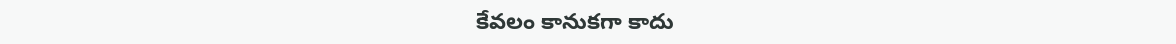కేవలం కానుకగా కాదు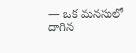— ఒక మనసులో దాగిన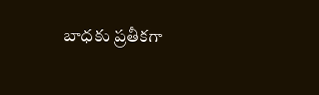బాధకు ప్రతీకగా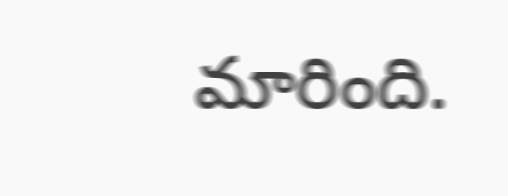మారింది.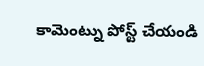కామెంట్ను పోస్ట్ చేయండి